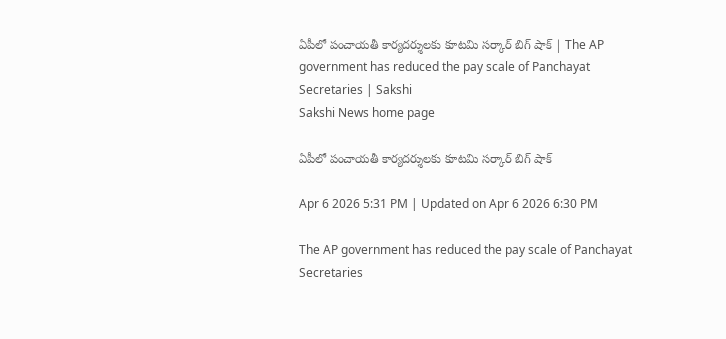ఏపీలో పంచాయతీ కార్యదర్శులకు కూటమి సర్కార్‌ బిగ్‌ షాక్‌ | The AP government has reduced the pay scale of Panchayat Secretaries | Sakshi
Sakshi News home page

ఏపీలో పంచాయతీ కార్యదర్శులకు కూటమి సర్కార్‌ బిగ్‌ షాక్‌

Apr 6 2026 5:31 PM | Updated on Apr 6 2026 6:30 PM

The AP government has reduced the pay scale of Panchayat Secretaries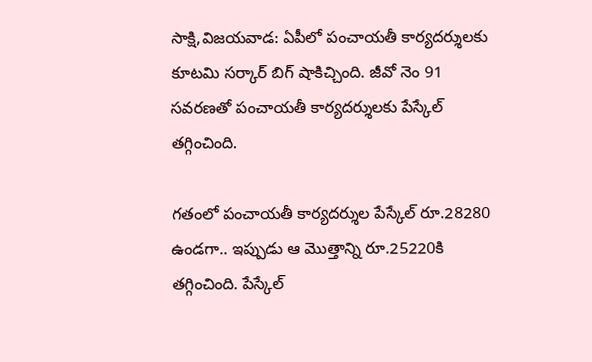సాక్షి,విజయవాడ: ఏపీలో పంచాయతీ కార్యదర్శులకు కూటమి సర్కార్‌ బిగ్‌ షాకిచ్చింది. జీవో నెం 91 సవరణతో పంచాయతీ కార్యదర్శులకు పేస్కేల్ తగ్గించింది.

గతంలో పంచాయతీ కార్యదర్శుల పేస్కేల్ రూ.28280 ఉండగా.. ఇప్పుడు ఆ మొత్తాన్ని రూ.25220కి తగ్గించింది. పేస్కేల్‌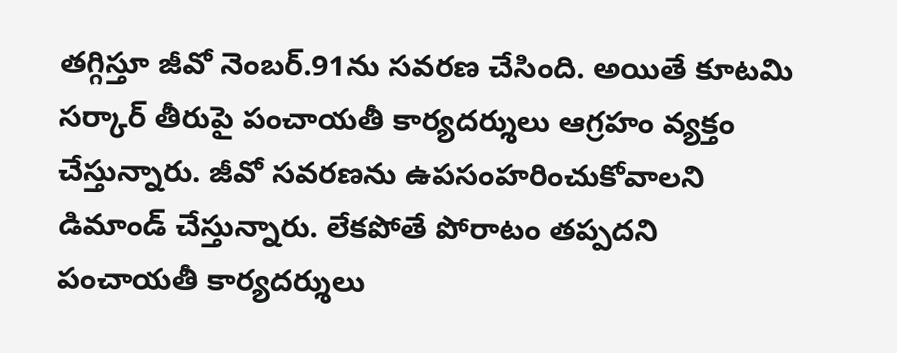తగ్గిస్తూ జీవో నెంబర్‌.91ను సవరణ చేసింది. అయితే కూటమి సర్కార్‌ తీరుపై పంచాయతీ కార్యదర్శులు ఆగ్రహం వ్యక్తం చేస్తున్నారు. జీవో సవరణను ఉపసంహరించుకోవాలని  డిమాండ్‌ చేస్తున్నారు. లేకపోతే పోరాటం తప్పదని పంచాయతీ కార్యదర్శులు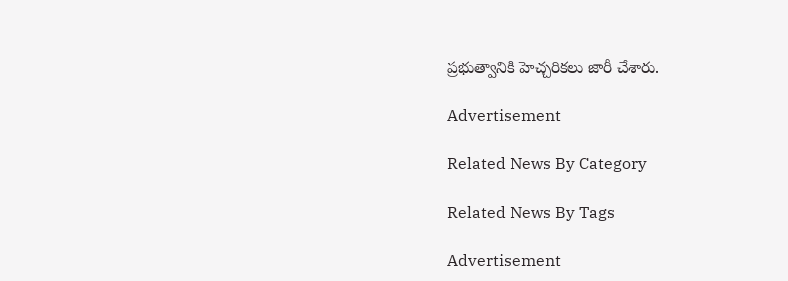ప్రభుత్వానికి హెచ్చరికలు జారీ చేశారు.

Advertisement

Related News By Category

Related News By Tags

Advertisement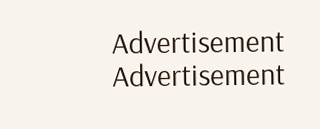Advertisement
Advertisement